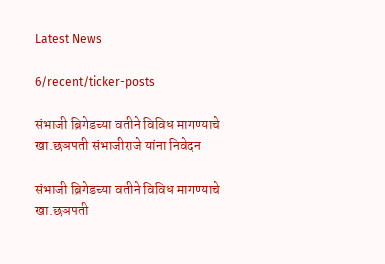Latest News

6/recent/ticker-posts

संभाजी ब्रिगेडच्या वतीने विविध मागण्याचे खा.छञपती संभाजीराजे यांना निवेदन

संभाजी ब्रिगेडच्या वतीने विविध मागण्याचे खा.छञपती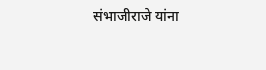संभाजीराजे यांना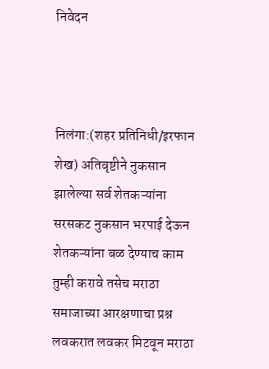निवेदन



निलंगा:(शहर प्रतिनिधी/इरफान शेख) अतिवृष्टीने नुकसान झालेल्या सर्व शेतकऱ्यांना सरसकट नुकसान भरपाई देऊन शेतकऱ्यांना बळ देण्याच काम तुम्ही करावे तसेच मराठा समाजाच्या आरक्षणाचा प्रश्न लवकरात लवकर मिटवून मराठा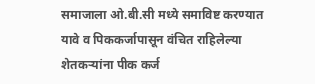समाजाला ओ.बी.सी मध्ये समाविष्ट करण्यात यावे व पिककर्जापासून वंचित राहिलेल्या शेतकऱ्यांना पीक कर्ज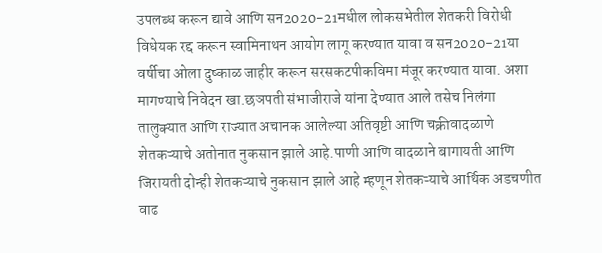उपलब्ध करून द्यावे आणि सन2020-21मधील लोकसभेतील शेतकरी विरोधी विधेयक रद्द करून स्वामिनाथन आयोग लागू करण्यात यावा व सन2020-21या वर्षीचा ओला दुष्काळ जाहीर करून सरसकटपीकविमा मंजूर करण्यात यावा. अशा मागण्याचे निवेदन खा.छञपती संभाजीराजे यांना देण्यात आले तसेच निलंगा तालुक्यात आणि राज्यात अचानक आलेल्या अतिवृष्टी आणि चक्रीवादळाणे शेतकऱ्याचे अतोनात नुकसान झाले आहे.पाणी आणि वादळाने बागायती आणि जिरायती दोन्ही शेतकऱ्याचे नुकसान झाले आहे म्हणून शेतकऱ्याचे आर्थिक अडचणीत वाढ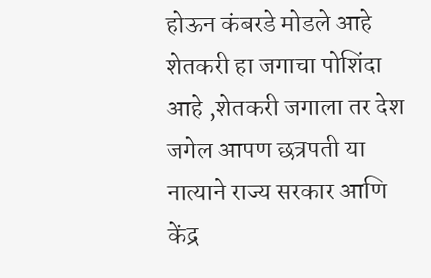होऊन कंबरडे मोडले आहे शेतकरी हा जगाचा पोशिंदा आहे ,शेतकरी जगाला तर देश जगेल आपण छत्रपती या नात्याने राज्य सरकार आणि केंद्र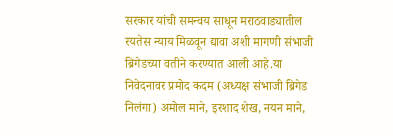सरकार यांची समन्वय साधून मराठवाड्यातील रयतेस न्याय मिळवून द्यावा अशी मागणी संभाजी ब्रिगेडच्या वतीने करण्यात आली आहे.या निवेदनावर प्रमोद कदम (अध्यक्ष संभाजी ब्रिगेड निलंगा) अमोल माने, इरशाद शेख, नयन माने,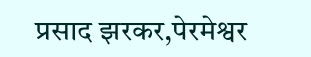प्रसाद झरकर,पेरमेश्वर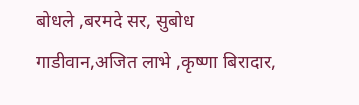बोधले ,बरमदे सर, सुबोध गाडीवान,अजित लाभे ,कृष्णा बिरादार,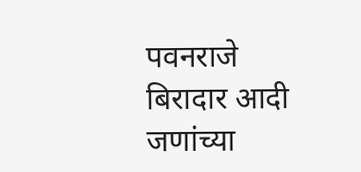पवनराजे बिरादार आदी जणांच्या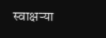स्वाक्षऱ्या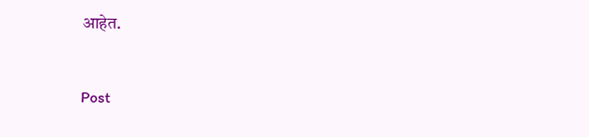आहेत.


Post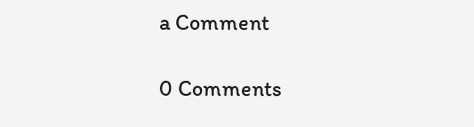a Comment

0 Comments